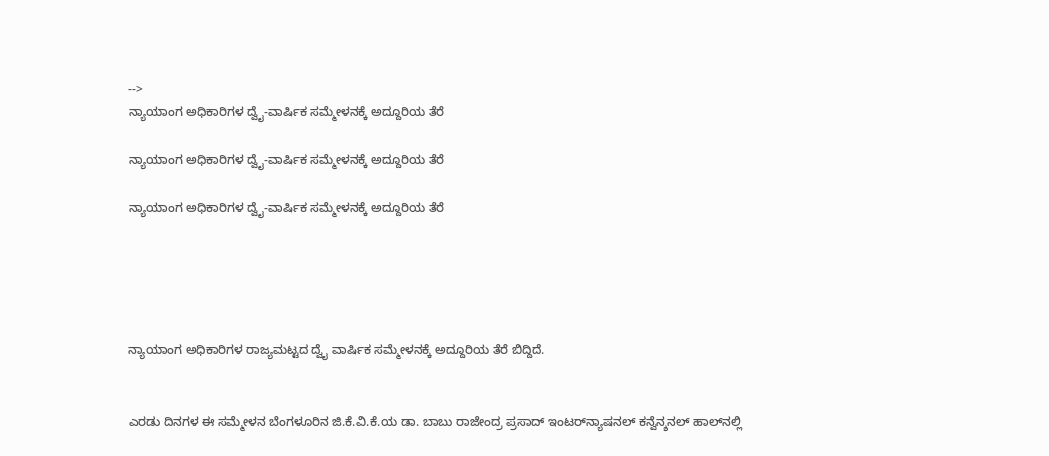-->
ನ್ಯಾಯಾಂಗ ಅಧಿಕಾರಿಗಳ ದ್ವೈ-ವಾರ್ಷಿಕ ಸಮ್ಮೇಳನಕ್ಕೆ ಅದ್ದೂರಿಯ ತೆರೆ

ನ್ಯಾಯಾಂಗ ಅಧಿಕಾರಿಗಳ ದ್ವೈ-ವಾರ್ಷಿಕ ಸಮ್ಮೇಳನಕ್ಕೆ ಅದ್ದೂರಿಯ ತೆರೆ

ನ್ಯಾಯಾಂಗ ಅಧಿಕಾರಿಗಳ ದ್ವೈ-ವಾರ್ಷಿಕ ಸಮ್ಮೇಳನಕ್ಕೆ ಅದ್ದೂರಿಯ ತೆರೆ





ನ್ಯಾಯಾಂಗ ಅಧಿಕಾರಿಗಳ ರಾಜ್ಯಮಟ್ಟದ ದ್ವೈ ವಾರ್ಷಿಕ ಸಮ್ಮೇಳನಕ್ಕೆ ಅದ್ದೂರಿಯ ತೆರೆ ಬಿದ್ದಿದೆ.


ಎರಡು ದಿನಗಳ ಈ ಸಮ್ಮೇಳನ ಬೆಂಗಳೂರಿನ ಜಿ.ಕೆ.ವಿ.ಕೆ.ಯ ಡಾ. ಬಾಬು ರಾಜೇಂದ್ರ ಪ್ರಸಾದ್ ಇಂಟರ್‌ನ್ಯಾಷನಲ್ ಕನ್ವೆನ್ಶನಲ್ ಹಾಲ್‌ನಲ್ಲಿ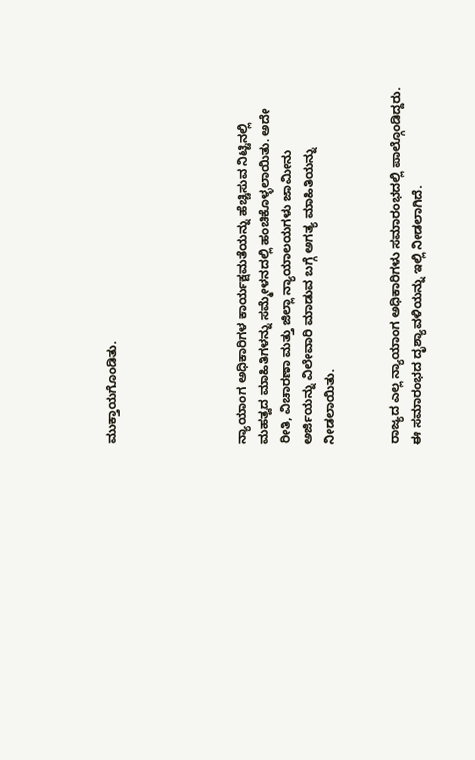ಮುಕ್ತಾಯಗೊಂಡಿತು.





ನ್ಯಾಯಾಂಗ ಅಧಿಕಾರಿಗಳ ಕಾರ್ಯಕ್ಷಮತೆಯನ್ನು ಹೆಚ್ಚಿಸುವ ನಿಟ್ಟಿನಲ್ಲಿ ಮಹತ್ವದ ಮಾಹಿತಿಗಳನ್ನು ಸಮ್ಮೇಳನದಲ್ಲಿ ಹಂಚಿಕೊಳ್ಳಲಾಯಿತು. ಅದೇ ರೀತಿ, ವಿಚಾರಣಾ ಮತ್ತು ಜಿಲ್ಲಾ ನ್ಯಾಯಾಲಯಗಳು ಜಾಮೀನು ಅರ್ಜಿಯನ್ನು ವಿಲೇವಾರಿ ಮಾಡುವ ಬಗ್ಗೆ ಅಗತ್ಯ ಮಾಹಿತಿಯನ್ನು ನೀಡಲಾಯಿತು.


ರಾಜ್ಯದ ಎಲ್ಲ ನ್ಯಾಯಾಂಗ ಅಧಿಕಾರಿಗಳು ಸಮಾರಂಭದಲ್ಲಿ ಪಾಲ್ಗೊಂಡಿದ್ದರು. ಈ ಸಮಾರಂಭದ ದೃಶ್ಯಾವಳಿಯನ್ನು ಇಲ್ಲಿ ನೀಡಲಾಗಿದೆ.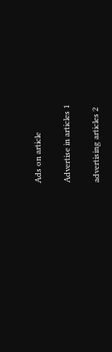Ads on article

Advertise in articles 1

advertising articles 2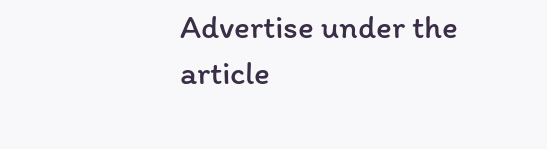Advertise under the article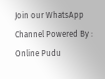Join our WhatsApp Channel Powered By : Online Pudu